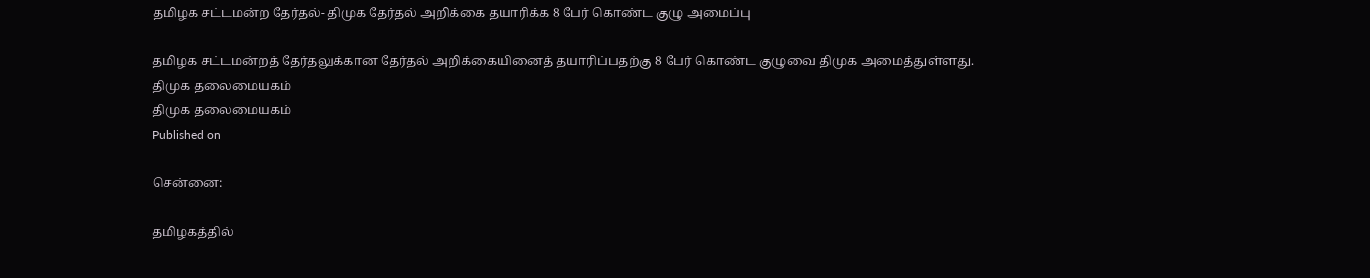தமிழக சட்டமன்ற தேர்தல்- திமுக தேர்தல் அறிக்கை தயாரிக்க 8 பேர் கொண்ட குழு அமைப்பு

தமிழக சட்டமன்றத் தேர்தலுக்கான தேர்தல் அறிக்கையினைத் தயாரிப்பதற்கு 8 பேர் கொண்ட குழுவை திமுக அமைத்துள்ளது.
திமுக தலைமையகம்
திமுக தலைமையகம்
Published on

சென்னை:

தமிழகத்தில்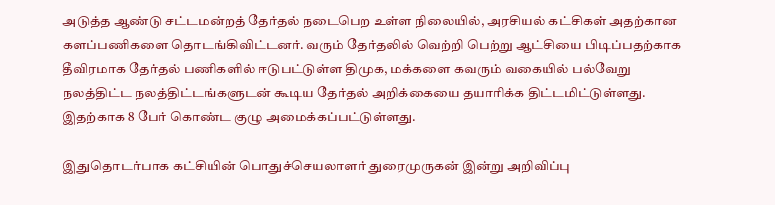அடுத்த ஆண்டு சட்டமன்றத் தேர்தல் நடைபெற உள்ள நிலையில், அரசியல் கட்சிகள் அதற்கான களப்பணிகளை தொடங்கிவிட்டனர். வரும் தேர்தலில் வெற்றி பெற்று ஆட்சியை பிடிப்பதற்காக தீவிரமாக தேர்தல் பணிகளில் ஈடுபட்டுள்ள திமுக, மக்களை கவரும் வகையில் பல்வேறு நலத்திட்ட நலத்திட்டங்களுடன் கூடிய தேர்தல் அறிக்கையை தயாரிக்க திட்டமிட்டுள்ளது. இதற்காக 8 பேர் கொண்ட குழு அமைக்கப்பட்டுள்ளது.

இதுதொடர்பாக கட்சியின் பொதுச்செயலாளர் துரைமுருகன் இன்று அறிவிப்பு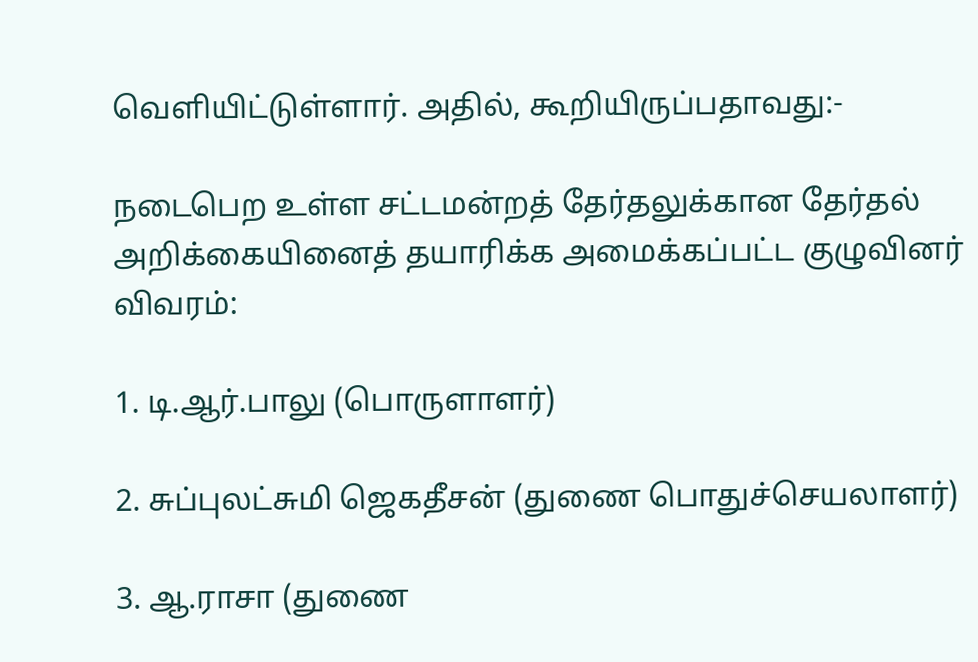வெளியிட்டுள்ளார். அதில், கூறியிருப்பதாவது:-

நடைபெற உள்ள சட்டமன்றத் தேர்தலுக்கான தேர்தல் அறிக்கையினைத் தயாரிக்க அமைக்கப்பட்ட குழுவினர் விவரம்:

1. டி.ஆர்.பாலு (பொருளாளர்)

2. சுப்புலட்சுமி ஜெகதீசன் (துணை பொதுச்செயலாளர்)

3. ஆ.ராசா (துணை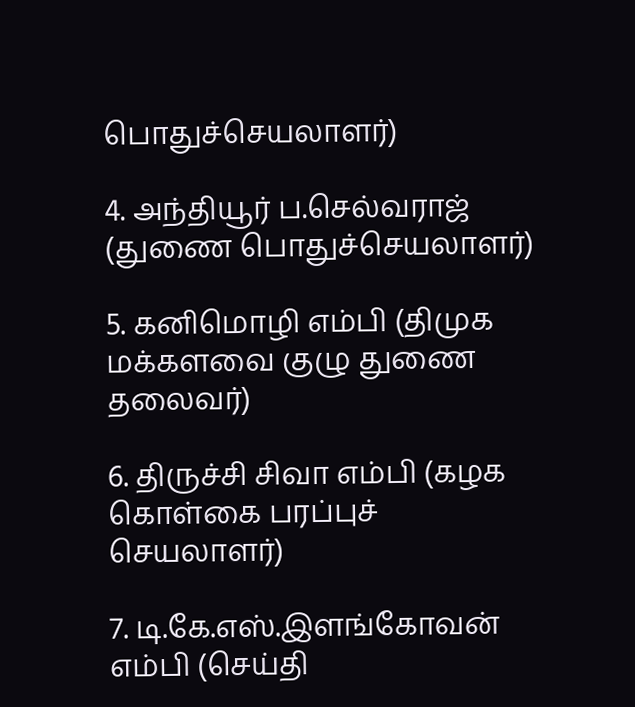பொதுச்செயலாளர்)

4. அந்தியூர் ப.செல்வராஜ் (துணை பொதுச்செயலாளர்)

5. கனிமொழி எம்பி (திமுக மக்களவை குழு துணை தலைவர்)

6. திருச்சி சிவா எம்பி (கழக கொள்கை பரப்புச்  செயலாளர்)

7. டி.கே.எஸ்.இளங்கோவன் எம்பி (செய்தி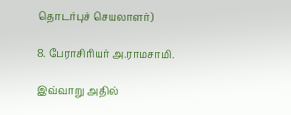தொடர்புச் செயலாளர்)

8. பேராசிரியர் அ.ராமசாமி.

இவ்வாறு அதில்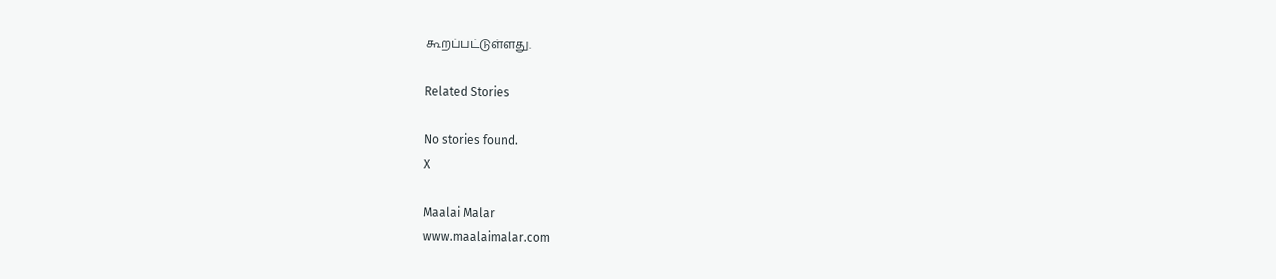கூறப்பட்டுள்ளது.

Related Stories

No stories found.
X

Maalai Malar
www.maalaimalar.com